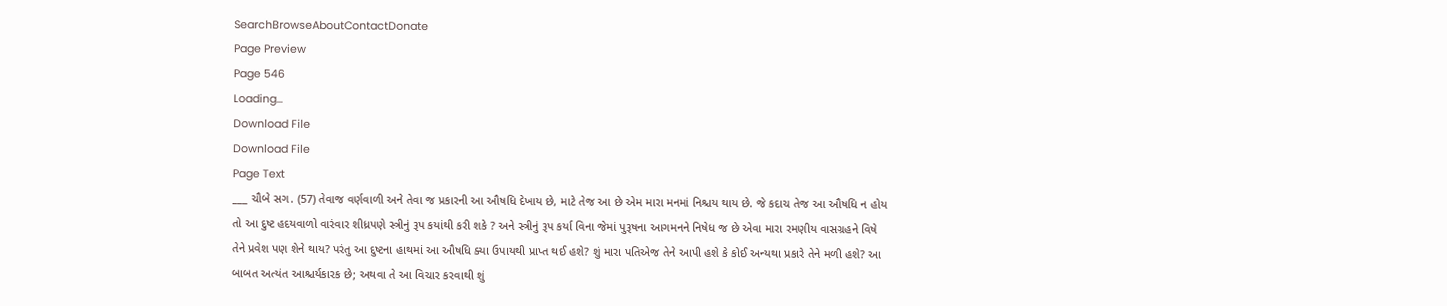SearchBrowseAboutContactDonate
Page Preview
Page 546
Loading...
Download File
Download File
Page Text
___ ચૌબે સગ. (57) તેવાજ વર્ણવાળી અને તેવા જ પ્રકારની આ ઔષધિ દેખાય છે, માટે તેજ આ છે એમ મારા મનમાં નિશ્ચય થાય છે. જે કદાચ તેજ આ ઔષધિ ન હોય તો આ દુષ્ટ હદયવાળો વારંવાર શીધ્રપણે સ્ત્રીનું રૂપ કયાંથી કરી શકે ? અને સ્ત્રીનું રૂપ કર્યા વિના જેમાં પુરૂષના આગમનને નિષેધ જ છે એવા મારા રમણીય વાસગ્રહને વિષે તેને પ્રવેશ પણ શેને થાય? પરંતુ આ દુષ્ટના હાથમાં આ ઔષધિ ક્યા ઉપાયથી પ્રાપ્ત થઈ હશે? શું મારા પતિએજ તેને આપી હશે કે કોઈ અન્યથા પ્રકારે તેને મળી હશે? આ બાબત અત્યંત આશ્ચર્યકારક છે; અથવા તે આ વિચાર કરવાથી શું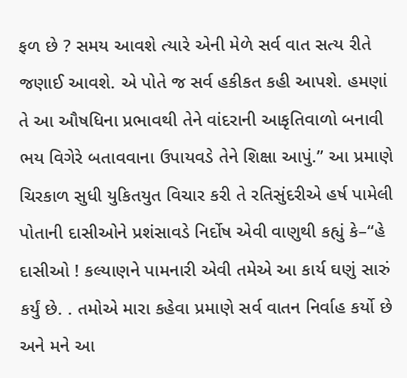ફળ છે ? સમય આવશે ત્યારે એની મેળે સર્વ વાત સત્ય રીતે જણાઈ આવશે. એ પોતે જ સર્વ હકીકત કહી આપશે. હમણાં તે આ ઔષધિના પ્રભાવથી તેને વાંદરાની આકૃતિવાળો બનાવી ભય વિગેરે બતાવવાના ઉપાયવડે તેને શિક્ષા આપું.” આ પ્રમાણે ચિરકાળ સુધી યુકિતયુત વિચાર કરી તે રતિસુંદરીએ હર્ષ પામેલી પોતાની દાસીઓને પ્રશંસાવડે નિર્દોષ એવી વાણુથી કહ્યું કે–“હે દાસીઓ ! કલ્યાણને પામનારી એવી તમેએ આ કાર્ય ઘણું સારું કર્યું છે. . તમોએ મારા કહેવા પ્રમાણે સર્વ વાતન નિર્વાહ કર્યો છે અને મને આ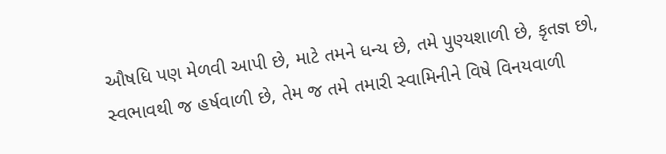ઔષધિ પણ મેળવી આપી છે, માટે તમને ધન્ય છે, તમે પુણ્યશાળી છે, કૃતજ્ઞ છો, સ્વભાવથી જ હર્ષવાળી છે, તેમ જ તમે તમારી સ્વામિનીને વિષે વિનયવાળી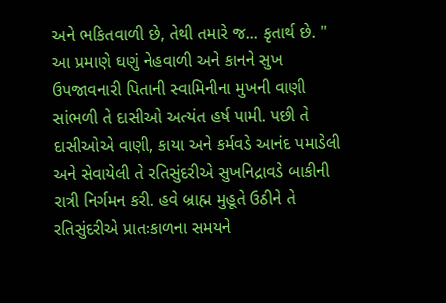અને ભકિતવાળી છે, તેથી તમારે જ... કૃતાર્થ છે. " આ પ્રમાણે ઘણું નેહવાળી અને કાનને સુખ ઉપજાવનારી પિતાની સ્વામિનીના મુખની વાણી સાંભળી તે દાસીઓ અત્યંત હર્ષ પામી. પછી તે દાસીઓએ વાણી, કાયા અને કર્મવડે આનંદ પમાડેલી અને સેવાયેલી તે રતિસુંદરીએ સુખનિદ્રાવડે બાકીની રાત્રી નિર્ગમન કરી. હવે બ્રાહ્મ મુહૂતે ઉઠીને તે રતિસુંદરીએ પ્રાતઃકાળના સમયને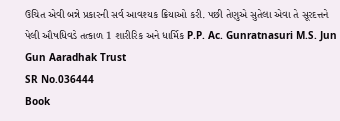ઉચિત એવી બન્ને પ્રકારની સર્વ આવશ્યક ક્રિયાઓ કરી. પછી તેણુએ સુતેલા એવા તે સૂરદત્તને પેલી ઔષધિવડે તત્કાળ 1 શારીરિક અને ધાર્મિક P.P. Ac. Gunratnasuri M.S. Jun Gun Aaradhak Trust
SR No.036444
Book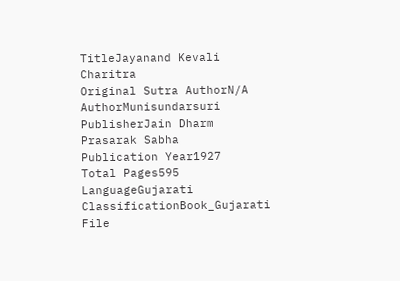TitleJayanand Kevali Charitra
Original Sutra AuthorN/A
AuthorMunisundarsuri
PublisherJain Dharm Prasarak Sabha
Publication Year1927
Total Pages595
LanguageGujarati
ClassificationBook_Gujarati
File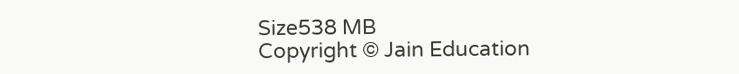Size538 MB
Copyright © Jain Education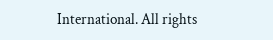International. All rights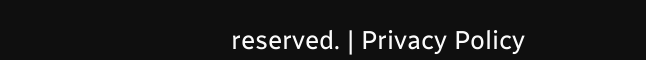reserved. | Privacy Policy